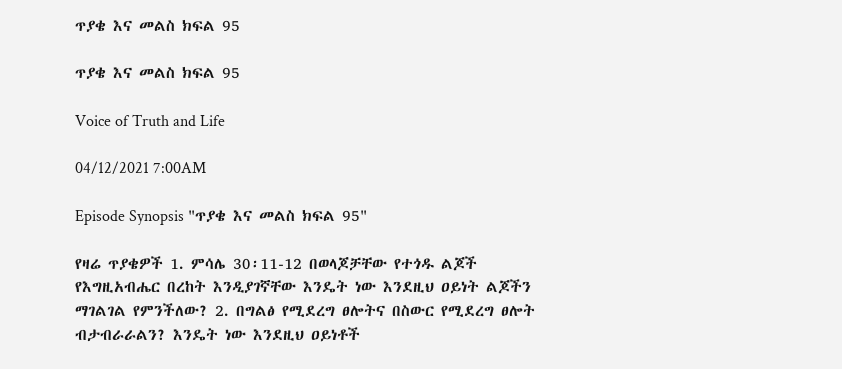ጥያቄ እና መልስ ክፍል 95

ጥያቄ እና መልስ ክፍል 95

Voice of Truth and Life

04/12/2021 7:00AM

Episode Synopsis "ጥያቄ እና መልስ ክፍል 95"

የዛሬ ጥያቄዎች 1. ምሳሌ 30፡11-12 በወላጆቻቸው የተጎዱ ልጆች የእግዚአብሔር በረከት እንዲያገኛቸው እንዴት ነው እንደዚህ ዐይነት ልጆችን ማገልገል የምንችለው? 2. በግልፅ የሚደረግ ፀሎትና በስውር የሚደረግ ፀሎት ብታብራራልን? እንዴት ነው እንደዚህ ዐይነቶች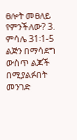ፀሎት መፀለይ የምንችለው? 3. ምሳሌ 31፡1-5 ልጅን በማሳደግ ውስጥ ልጆች በሚያልፉበት መንገድ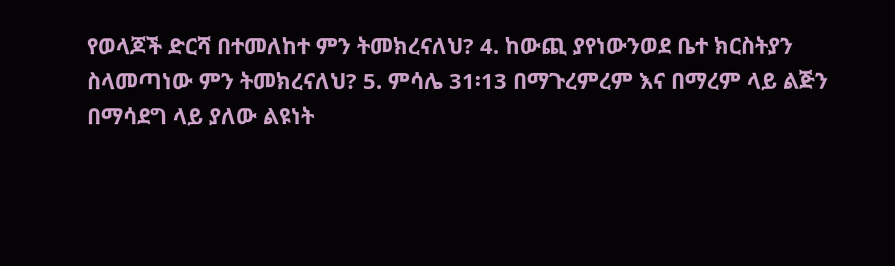የወላጆች ድርሻ በተመለከተ ምን ትመክረናለህ? 4. ከውጪ ያየነውንወደ ቤተ ክርስትያን ስላመጣነው ምን ትመክረናለህ? 5. ምሳሌ 31፡13 በማጉረምረም እና በማረም ላይ ልጅን በማሳደግ ላይ ያለው ልዩነት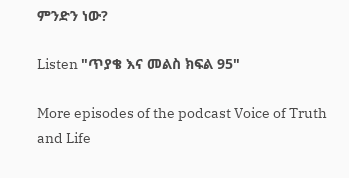ምንድን ነው?

Listen "ጥያቄ እና መልስ ክፍል 95"

More episodes of the podcast Voice of Truth and Life